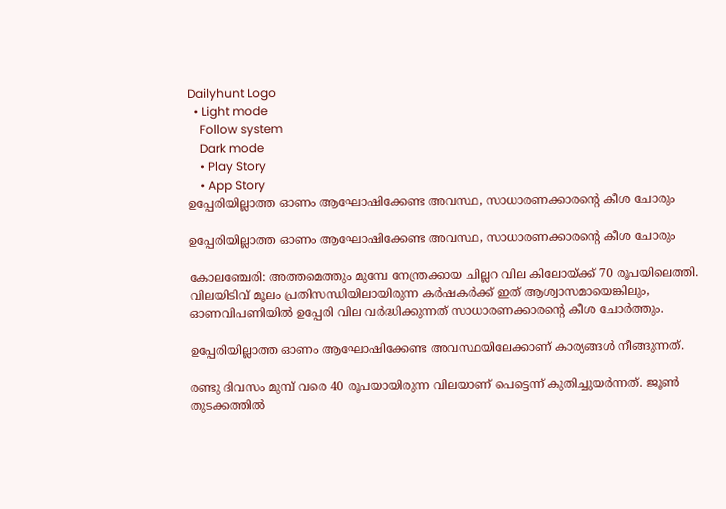Dailyhunt Logo
  • Light mode
    Follow system
    Dark mode
    • Play Story
    • App Story
ഉപ്പേരിയില്ലാത്ത ഓണം ആഘോഷിക്കേണ്ട അവസ്ഥ, സാധാരണക്കാരന്റെ കീശ ചോരും

ഉപ്പേരിയില്ലാത്ത ഓണം ആഘോഷിക്കേണ്ട അവസ്ഥ, സാധാരണക്കാരന്റെ കീശ ചോരും

കോലഞ്ചേരി: അത്തമെത്തും മുമ്പേ നേന്ത്രക്കായ ചില്ലറ വില കിലോയ്ക്ക് 70 രൂപയിലെത്തി. വിലയിടിവ് മൂലം പ്രതിസന്ധിയിലായിരുന്ന കർഷകർക്ക് ഇത് ആശ്വാസമായെങ്കിലും, ഓണവിപണിയില്‍ ഉപ്പേരി വില വർദ്ധിക്കുന്നത് സാധാരണക്കാരന്റെ കീശ ചോർത്തും.

ഉപ്പേരിയില്ലാത്ത ഓണം ആഘോഷിക്കേണ്ട അവസ്ഥയിലേക്കാണ് കാര്യങ്ങള്‍ നീങ്ങുന്നത്.

രണ്ടു ദിവസം മുമ്പ് വരെ 40 രൂപയായിരുന്ന വിലയാണ് പെട്ടെന്ന് കുതിച്ചുയർന്നത്. ജൂണ്‍ തുടക്കത്തില്‍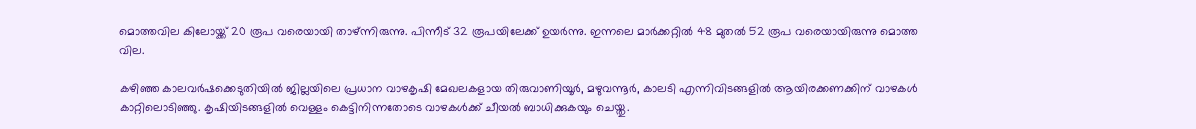മൊത്തവില കിലോയ്ക്ക് 20 രൂപ വരെയായി താഴ്ന്നിരുന്നു. പിന്നീട് 32 രൂപയിലേക്ക് ഉയർന്നു. ഇന്നലെ മാർക്കറ്റില്‍ 48 മുതല്‍ 52 രൂപ വരെയായിരുന്നു മൊത്ത വില.

കഴിഞ്ഞ കാലവർഷക്കെടുതിയില്‍ ജില്ലയിലെ പ്രധാന വാഴകൃഷി മേഖലകളായ തിരുവാണിയൂർ, മഴുവന്നൂർ, കാലടി എന്നിവിടങ്ങളില്‍ ആയിരക്കണക്കിന് വാഴകള്‍ കാറ്റിലൊടിഞ്ഞു. കൃഷിയിടങ്ങളില്‍ വെള്ളം കെട്ടിനിന്നതോടെ വാഴകള്‍ക്ക് ചീയല്‍ ബാധിക്കുകയും ചെയ്തു.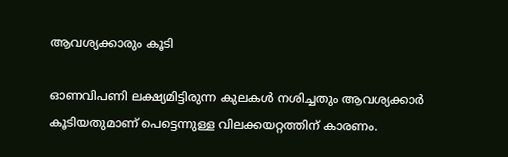ആവശ്യക്കാരും കൂടി

ഓണവിപണി ലക്ഷ്യമിട്ടിരുന്ന കുലകള്‍ നശിച്ചതും ആവശ്യക്കാർ കൂടിയതുമാണ് പെട്ടെന്നുള്ള വിലക്കയറ്റത്തിന് കാരണം.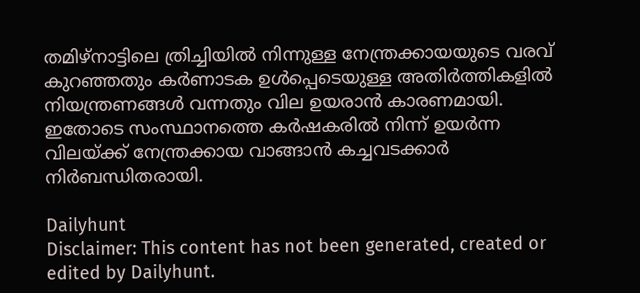തമിഴ്നാട്ടിലെ ത്രിച്ചിയില്‍ നിന്നുള്ള നേന്ത്രക്കായയുടെ വരവ് കുറഞ്ഞതും കർണാടക ഉള്‍പ്പെടെയുള്ള അതിർത്തികളില്‍ നിയന്ത്രണങ്ങള്‍ വന്നതും വില ഉയരാൻ കാരണമായി. ഇതോടെ സംസ്ഥാനത്തെ കർഷകരില്‍ നിന്ന് ഉയർന്ന വിലയ്ക്ക് നേന്ത്രക്കായ വാങ്ങാൻ കച്ചവടക്കാർ നിർബന്ധിതരായി.

Dailyhunt
Disclaimer: This content has not been generated, created or edited by Dailyhunt.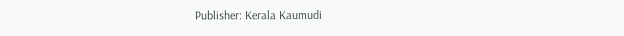Publisher: Kerala Kaumudi